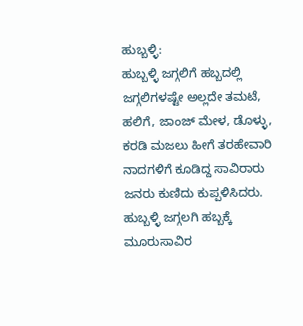ಹುಬ್ಬಳ್ಳಿ:
ಹುಬ್ಬಳ್ಳಿ ಜಗ್ಗಲಿಗೆ ಹಬ್ಬದಲ್ಲಿ ಜಗ್ಗಲಿಗಳಷ್ಟೇ ಅಲ್ಲದೇ ತಮಟೆ, ಹಲಿಗೆ, ಜಾಂಜ್ ಮೇಳ, ಡೊಳ್ಳು, ಕರಡಿ ಮಜಲು ಹೀಗೆ ತರಹೇವಾರಿ ನಾದಗಳಿಗೆ ಕೂಡಿದ್ದ ಸಾವಿರಾರು ಜನರು ಕುಣಿದು ಕುಪ್ಪಳಿಸಿದರು. ಹುಬ್ಬಳ್ಳಿ ಜಗ್ಗಲಗಿ ಹಬ್ಬಕ್ಕೆ ಮೂರುಸಾವಿರ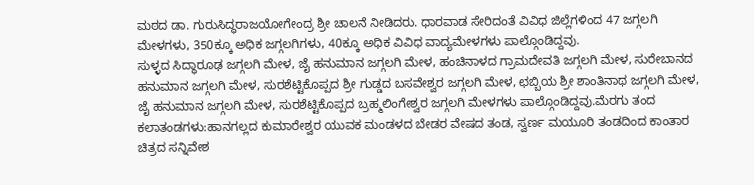ಮಠದ ಡಾ. ಗುರುಸಿದ್ಧರಾಜಯೋಗೇಂದ್ರ ಶ್ರೀ ಚಾಲನೆ ನೀಡಿದರು. ಧಾರವಾಡ ಸೇರಿದಂತೆ ವಿವಿಧ ಜಿಲ್ಲೆಗಳಿಂದ 47 ಜಗ್ಗಲಗಿ ಮೇಳಗಳು, 350ಕ್ಕೂ ಅಧಿಕ ಜಗ್ಗಲಗಿಗಳು, 40ಕ್ಕೂ ಅಧಿಕ ವಿವಿಧ ವಾದ್ಯಮೇಳಗಳು ಪಾಲ್ಗೊಂಡಿದ್ದವು.
ಸುಳ್ಳದ ಸಿದ್ಧಾರೂಢ ಜಗ್ಗಲಗಿ ಮೇಳ, ಜೈ ಹನುಮಾನ ಜಗ್ಗಲಗಿ ಮೇಳ, ಹಂಚಿನಾಳದ ಗ್ರಾಮದೇವತಿ ಜಗ್ಗಲಗಿ ಮೇಳ, ಸುರೇಬಾನದ ಹನುಮಾನ ಜಗ್ಗಲಗಿ ಮೇಳ, ಸುರಶೆಟ್ಟಿಕೊಪ್ಪದ ಶ್ರೀ ಗುಡ್ಡದ ಬಸವೇಶ್ವರ ಜಗ್ಗಲಗಿ ಮೇಳ, ಛಬ್ಬಿಯ ಶ್ರೀ ಶಾಂತಿನಾಥ ಜಗ್ಗಲಗಿ ಮೇಳ, ಜೈ ಹನುಮಾನ ಜಗ್ಗಲಗಿ ಮೇಳ, ಸುರಶೆಟ್ಟಿಕೊಪ್ಪದ ಬ್ರಹ್ಮಲಿಂಗೇಶ್ವರ ಜಗ್ಗಲಗಿ ಮೇಳಗಳು ಪಾಲ್ಗೊಂಡಿದ್ದವು.ಮೆರಗು ತಂದ ಕಲಾತಂಡಗಳು:ಹಾನಗಲ್ಲದ ಕುಮಾರೇಶ್ವರ ಯುವಕ ಮಂಡಳದ ಬೇಡರ ವೇಷದ ತಂಡ, ಸ್ವರ್ಣ ಮಯೂರಿ ತಂಡದಿಂದ ಕಾಂತಾರ ಚಿತ್ರದ ಸನ್ನಿವೇಶ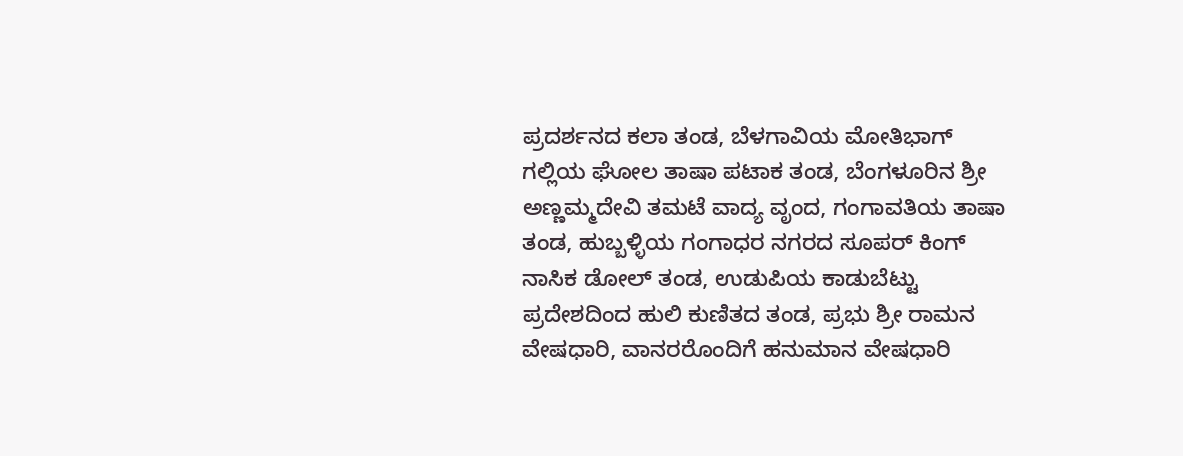ಪ್ರದರ್ಶನದ ಕಲಾ ತಂಡ, ಬೆಳಗಾವಿಯ ಮೋತಿಭಾಗ್ ಗಲ್ಲಿಯ ಘೋಲ ತಾಷಾ ಪಟಾಕ ತಂಡ, ಬೆಂಗಳೂರಿನ ಶ್ರೀ ಅಣ್ಣಮ್ಮದೇವಿ ತಮಟೆ ವಾದ್ಯ ವೃಂದ, ಗಂಗಾವತಿಯ ತಾಷಾ ತಂಡ, ಹುಬ್ಬಳ್ಳಿಯ ಗಂಗಾಧರ ನಗರದ ಸೂಪರ್ ಕಿಂಗ್ ನಾಸಿಕ ಡೋಲ್ ತಂಡ, ಉಡುಪಿಯ ಕಾಡುಬೆಟ್ಟು ಪ್ರದೇಶದಿಂದ ಹುಲಿ ಕುಣಿತದ ತಂಡ, ಪ್ರಭು ಶ್ರೀ ರಾಮನ ವೇಷಧಾರಿ, ವಾನರರೊಂದಿಗೆ ಹನುಮಾನ ವೇಷಧಾರಿ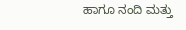ಹಾಗೂ ನಂದಿ ಮತ್ತು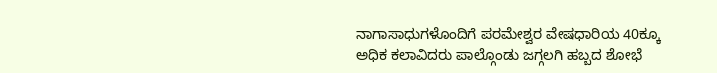ನಾಗಾಸಾಧುಗಳೊಂದಿಗೆ ಪರಮೇಶ್ವರ ವೇಷಧಾರಿಯ 40ಕ್ಕೂ ಅಧಿಕ ಕಲಾವಿದರು ಪಾಲ್ಗೊಂಡು ಜಗ್ಗಲಗಿ ಹಬ್ಬದ ಶೋಭೆ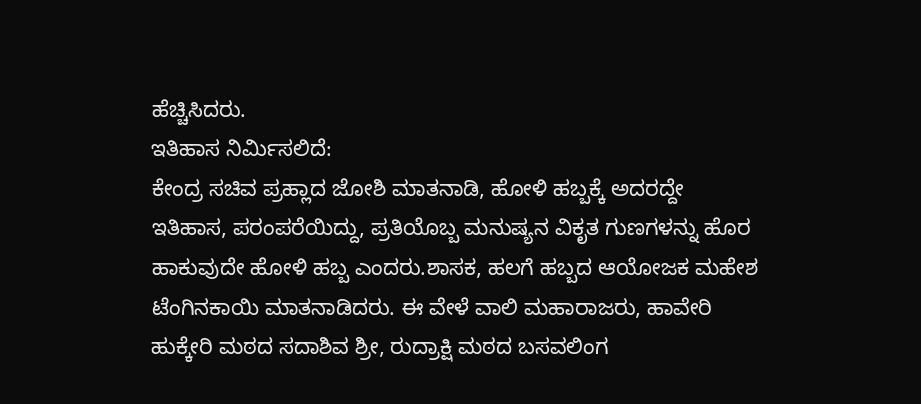ಹೆಚ್ಚಿಸಿದರು.
ಇತಿಹಾಸ ನಿರ್ಮಿಸಲಿದೆ:
ಕೇಂದ್ರ ಸಚಿವ ಪ್ರಹ್ಲಾದ ಜೋಶಿ ಮಾತನಾಡಿ, ಹೋಳಿ ಹಬ್ಬಕ್ಕೆ ಅದರದ್ದೇ ಇತಿಹಾಸ, ಪರಂಪರೆಯಿದ್ದು, ಪ್ರತಿಯೊಬ್ಬ ಮನುಷ್ಯನ ವಿಕೃತ ಗುಣಗಳನ್ನು ಹೊರ ಹಾಕುವುದೇ ಹೋಳಿ ಹಬ್ಬ ಎಂದರು.ಶಾಸಕ, ಹಲಗೆ ಹಬ್ಬದ ಆಯೋಜಕ ಮಹೇಶ ಟೆಂಗಿನಕಾಯಿ ಮಾತನಾಡಿದರು. ಈ ವೇಳೆ ವಾಲಿ ಮಹಾರಾಜರು, ಹಾವೇರಿ ಹುಕ್ಕೇರಿ ಮಠದ ಸದಾಶಿವ ಶ್ರೀ, ರುದ್ರಾಕ್ಷಿ ಮಠದ ಬಸವಲಿಂಗ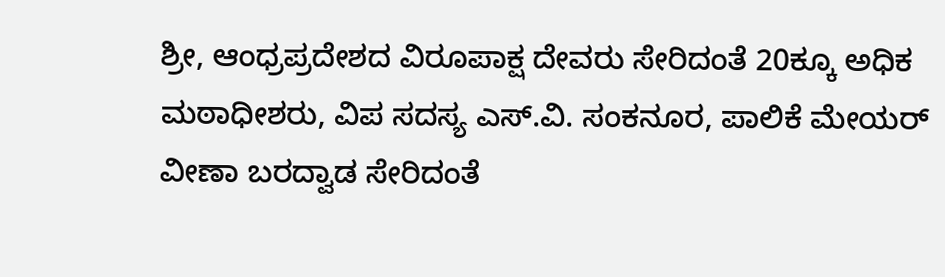ಶ್ರೀ, ಆಂಧ್ರಪ್ರದೇಶದ ವಿರೂಪಾಕ್ಷ ದೇವರು ಸೇರಿದಂತೆ 20ಕ್ಕೂ ಅಧಿಕ ಮಠಾಧೀಶರು, ವಿಪ ಸದಸ್ಯ ಎಸ್.ವಿ. ಸಂಕನೂರ, ಪಾಲಿಕೆ ಮೇಯರ್ ವೀಣಾ ಬರದ್ವಾಡ ಸೇರಿದಂತೆ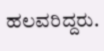ಹಲವರಿದ್ದರು.